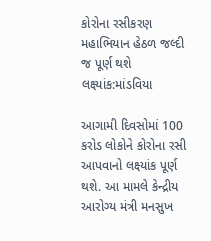કોરોના રસીકરણ મહાભિયાન હેઠળ જલ્દી જ પૂર્ણ થશે લક્ષ્યાંક:માંડવિયા

આગામી દિવસોમાં 100 કરોડ લોકોને કોરોના રસી આપવાનો લક્ષ્યાંક પૂર્ણ થશે. આ મામલે કેન્દ્રીય આરોગ્ય મંત્રી મનસુખ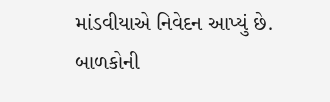માંડવીયાએ નિવેદન આપ્યું છે. બાળકોની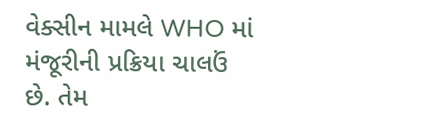વેક્સીન મામલે WHO માં મંજૂરીની પ્રક્રિયા ચાલઉં છે. તેમ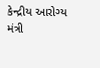કેન્દ્રીય આરોગ્ય મંત્રી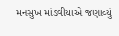મનસુખ માંડવીયાએ જણાવ્યું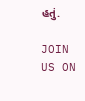હતું.

JOIN US ON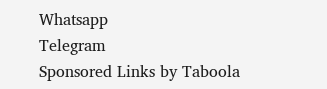Whatsapp
Telegram
Sponsored Links by Taboola